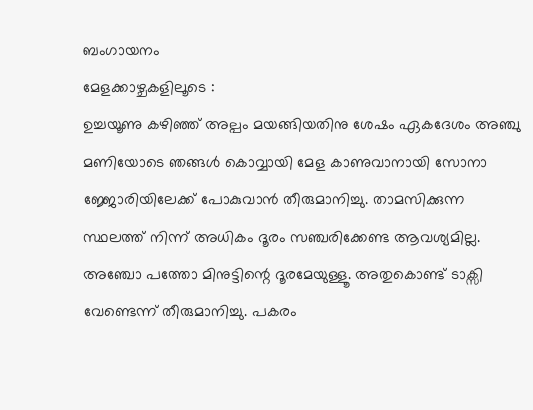ബംഗായനം
മേളക്കാഴ്ചകളിലൂടെ :
ഉച്ചയൂണു കഴിഞ്ഞ് അല്പം മയങ്ങിയതിനു ശേഷം ഏകദേശം അഞ്ചു മണിയോടെ ഞങ്ങൾ കൊവ്വായി മേള കാണുവാനായി സോനാ ജ്ജോരിയിലേക്ക് പോകുവാൻ തീരുമാനിച്ചു. താമസിക്കുന്ന സ്ഥലത്ത് നിന്ന് അധികം ദൂരം സഞ്ചരിക്കേണ്ട ആവശ്യമില്ല. അഞ്ചോ പത്തോ മിനുട്ടിന്റെ ദൂരമേയുള്ളൂ. അതുകൊണ്ട് ടാക്സി വേണ്ടെന്ന് തീരുമാനിച്ചു. പകരം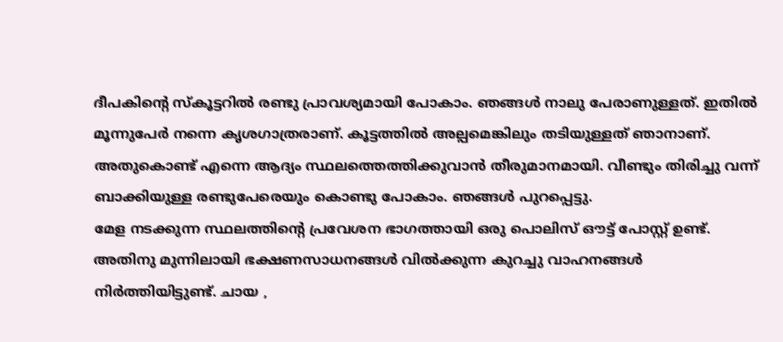ദീപകിന്റെ സ്കൂട്ടറിൽ രണ്ടു പ്രാവശ്യമായി പോകാം. ഞങ്ങൾ നാലു പേരാണുള്ളത്. ഇതിൽ മൂന്നുപേർ നന്നെ കൃശഗാത്രരാണ്. കൂട്ടത്തിൽ അല്പമെങ്കിലും തടിയുള്ളത് ഞാനാണ്. അതുകൊണ്ട് എന്നെ ആദ്യം സ്ഥലത്തെത്തിക്കുവാൻ തീരുമാനമായി. വീണ്ടും തിരിച്ചു വന്ന് ബാക്കിയുള്ള രണ്ടുപേരെയും കൊണ്ടു പോകാം. ഞങ്ങൾ പുറപ്പെട്ടു.
മേള നടക്കുന്ന സ്ഥലത്തിന്റെ പ്രവേശന ഭാഗത്തായി ഒരു പൊലിസ് ഔട്ട് പോസ്റ്റ് ഉണ്ട്. അതിനു മുന്നിലായി ഭക്ഷണസാധനങ്ങൾ വിൽക്കുന്ന കുറച്ചു വാഹനങ്ങൾ നിർത്തിയിട്ടുണ്ട്. ചായ ,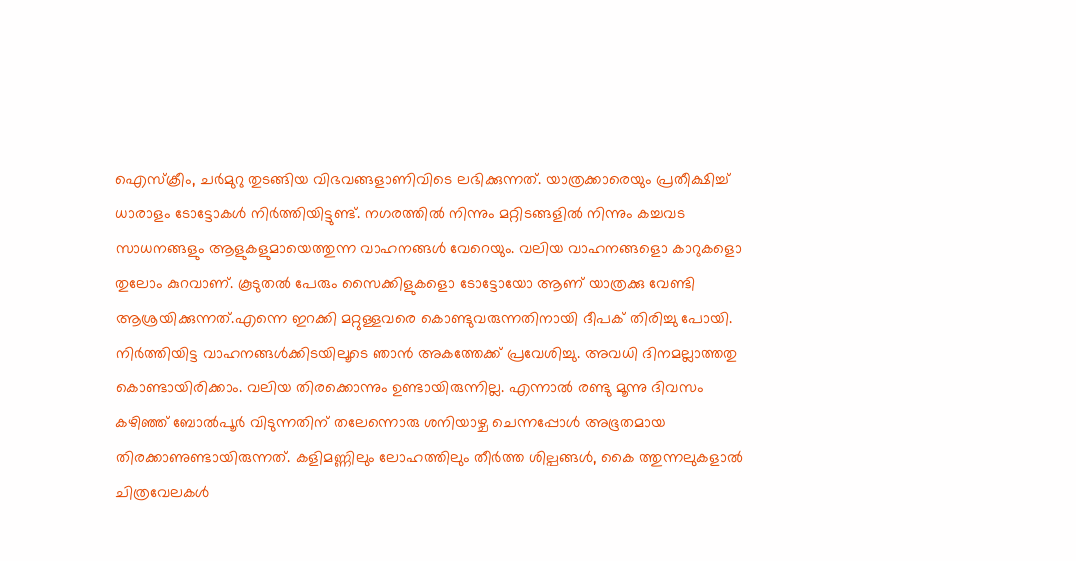ഐസ്ക്രീം, ചർമുറു തുടങ്ങിയ വിഭവങ്ങളാണിവിടെ ലഭിക്കുന്നത്. യാത്രക്കാരെയും പ്രതീക്ഷിച്ച് ധാരാളം ടോട്ടോകൾ നിർത്തിയിട്ടുണ്ട്. നഗരത്തിൽ നിന്നും മറ്റിടങ്ങളിൽ നിന്നും കച്ചവട സാധനങ്ങളും ആളുകളുമായെത്തുന്ന വാഹനങ്ങൾ വേറെയും. വലിയ വാഹനങ്ങളൊ കാറുകളൊ തുലോം കുറവാണ്. കൂടുതൽ പേരും സൈക്കിളുകളൊ ടോട്ടോയോ ആണ് യാത്രക്കു വേണ്ടി ആശ്രയിക്കുന്നത്.എന്നെ ഇറക്കി മറ്റുള്ളവരെ കൊണ്ടുവരുന്നതിനായി ദീപക് തിരിച്ചു പോയി.
നിർത്തിയിട്ട വാഹനങ്ങൾക്കിടയിലൂടെ ഞാൻ അകത്തേക്ക് പ്രവേശിച്ചു. അവധി ദിനമല്ലാത്തതു കൊണ്ടായിരിക്കാം. വലിയ തിരക്കൊന്നും ഉണ്ടായിരുന്നില്ല. എന്നാൽ രണ്ടു മൂന്നു ദിവസം കഴിഞ്ഞ് ബോൽപൂർ വിടുന്നതിന് തലേന്നൊരു ശനിയാഴ്ച ചെന്നപ്പോൾ അഭൂതമായ തിരക്കാണുണ്ടായിരുന്നത്. കളിമണ്ണിലും ലോഹത്തിലും തീർത്ത ശില്പങ്ങൾ, കൈ ത്തുന്നലുകളാൽ ചിത്രവേലകൾ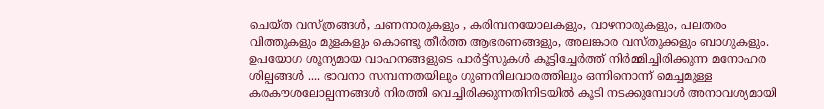ചെയ്ത വസ്ത്രങ്ങൾ, ചണനാരുകളും , കരിമ്പനയോലകളും, വാഴനാരുകളും, പലതരം വിത്തുകളും മുളകളും കൊണ്ടു തീർത്ത ആഭരണങ്ങളും, അലങ്കാര വസ്തുക്കളും ബാഗുകളും. ഉപയോഗ ശൂന്യമായ വാഹനങ്ങളുടെ പാർട്ട്സുകൾ കൂട്ടിച്ചേർത്ത് നിർമ്മിച്ചിരിക്കുന്ന മനോഹര ശില്പങ്ങൾ .... ഭാവനാ സമ്പന്നതയിലും ഗുണനിലവാരത്തിലും ഒന്നിനൊന്ന് മെച്ചമുള്ള കരകൗശലോല്പന്നങ്ങൾ നിരത്തി വെച്ചിരിക്കുന്നതിനിടയിൽ കൂടി നടക്കുമ്പോൾ അനാവശ്യമായി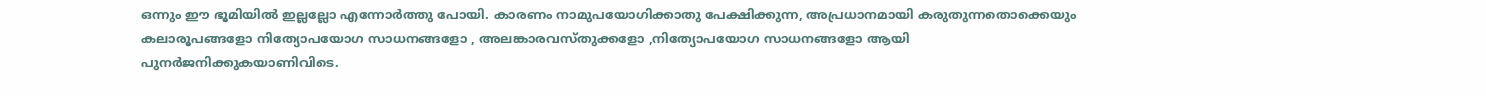ഒന്നും ഈ ഭൂമിയിൽ ഇല്ലല്ലോ എന്നോർത്തു പോയി. കാരണം നാമുപയോഗിക്കാതു പേക്ഷിക്കുന്ന, അപ്രധാനമായി കരുതുന്നതൊക്കെയും കലാരൂപങ്ങളോ നിത്യോപയോഗ സാധനങ്ങളോ , അലങ്കാരവസ്തുക്കളോ ,നിത്യോപയോഗ സാധനങ്ങളോ ആയി പുനർജനിക്കുകയാണിവിടെ.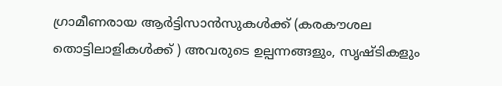ഗ്രാമീണരായ ആർട്ടിസാൻസുകൾക്ക് (കരകൗശല തൊട്ടിലാളികൾക്ക് ) അവരുടെ ഉല്പന്നങ്ങളും, സൃഷ്ടികളും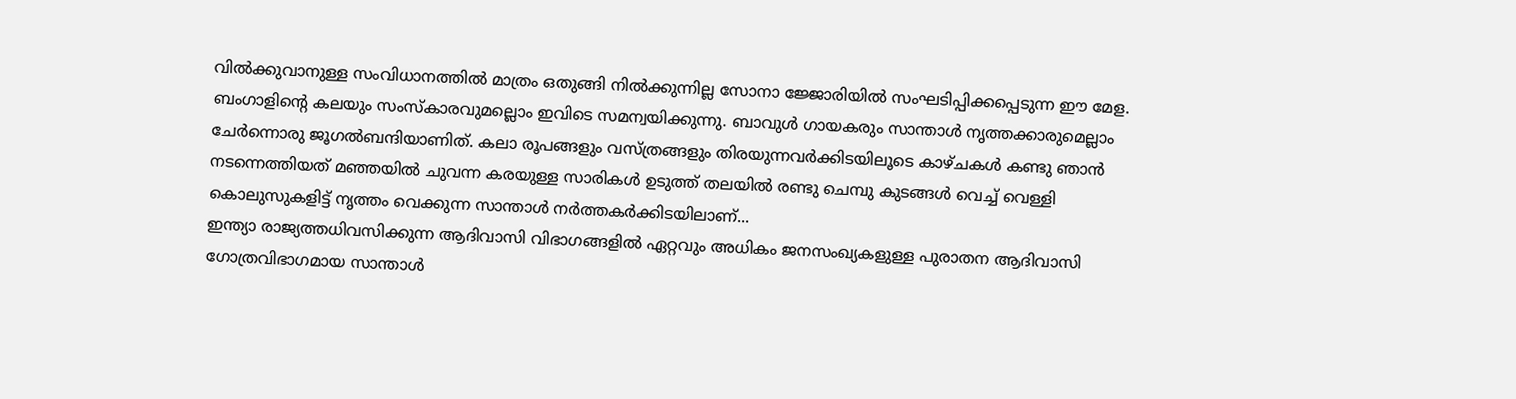വിൽക്കുവാനുള്ള സംവിധാനത്തിൽ മാത്രം ഒതുങ്ങി നിൽക്കുന്നില്ല സോനാ ജ്ജോരിയിൽ സംഘടിപ്പിക്കപ്പെടുന്ന ഈ മേള. ബംഗാളിന്റെ കലയും സംസ്കാരവുമല്ലൊം ഇവിടെ സമന്വയിക്കുന്നു. ബാവുൾ ഗായകരും സാന്താൾ നൃത്തക്കാരുമെല്ലാം ചേർന്നൊരു ജൂഗൽബന്ദിയാണിത്. കലാ രൂപങ്ങളും വസ്ത്രങ്ങളും തിരയുന്നവർക്കിടയിലൂടെ കാഴ്ചകൾ കണ്ടു ഞാൻ നടന്നെത്തിയത് മഞ്ഞയിൽ ചുവന്ന കരയുള്ള സാരികൾ ഉടുത്ത് തലയിൽ രണ്ടു ചെമ്പു കുടങ്ങൾ വെച്ച് വെള്ളി കൊലുസുകളിട്ട് നൃത്തം വെക്കുന്ന സാന്താൾ നർത്തകർക്കിടയിലാണ്...
ഇന്ത്യാ രാജ്യത്തധിവസിക്കുന്ന ആദിവാസി വിഭാഗങ്ങളിൽ ഏറ്റവും അധികം ജനസംഖ്യകളുള്ള പുരാതന ആദിവാസി ഗോത്രവിഭാഗമായ സാന്താൾ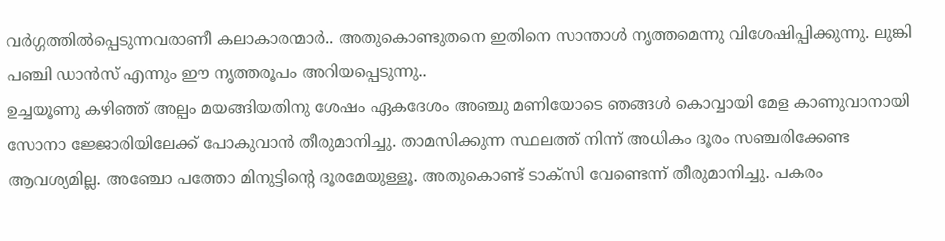വർഗ്ഗത്തിൽപ്പെടുന്നവരാണീ കലാകാരന്മാർ.. അതുകൊണ്ടുതനെ ഇതിനെ സാന്താൾ നൃത്തമെന്നു വിശേഷിപ്പിക്കുന്നു. ലുങ്കി പഞ്ചി ഡാൻസ് എന്നും ഈ നൃത്തരൂപം അറിയപ്പെടുന്നു..
ഉച്ചയൂണു കഴിഞ്ഞ് അല്പം മയങ്ങിയതിനു ശേഷം ഏകദേശം അഞ്ചു മണിയോടെ ഞങ്ങൾ കൊവ്വായി മേള കാണുവാനായി സോനാ ജ്ജോരിയിലേക്ക് പോകുവാൻ തീരുമാനിച്ചു. താമസിക്കുന്ന സ്ഥലത്ത് നിന്ന് അധികം ദൂരം സഞ്ചരിക്കേണ്ട ആവശ്യമില്ല. അഞ്ചോ പത്തോ മിനുട്ടിന്റെ ദൂരമേയുള്ളൂ. അതുകൊണ്ട് ടാക്സി വേണ്ടെന്ന് തീരുമാനിച്ചു. പകരം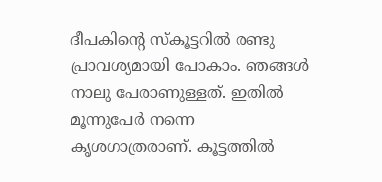ദീപകിന്റെ സ്കൂട്ടറിൽ രണ്ടു പ്രാവശ്യമായി പോകാം. ഞങ്ങൾ നാലു പേരാണുള്ളത്. ഇതിൽ മൂന്നുപേർ നന്നെ കൃശഗാത്രരാണ്. കൂട്ടത്തിൽ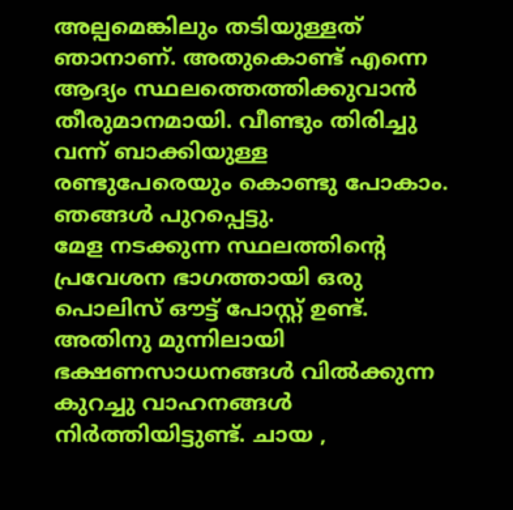അല്പമെങ്കിലും തടിയുള്ളത് ഞാനാണ്. അതുകൊണ്ട് എന്നെ ആദ്യം സ്ഥലത്തെത്തിക്കുവാൻ തീരുമാനമായി. വീണ്ടും തിരിച്ചു വന്ന് ബാക്കിയുള്ള രണ്ടുപേരെയും കൊണ്ടു പോകാം. ഞങ്ങൾ പുറപ്പെട്ടു.
മേള നടക്കുന്ന സ്ഥലത്തിന്റെ പ്രവേശന ഭാഗത്തായി ഒരു പൊലിസ് ഔട്ട് പോസ്റ്റ് ഉണ്ട്. അതിനു മുന്നിലായി ഭക്ഷണസാധനങ്ങൾ വിൽക്കുന്ന കുറച്ചു വാഹനങ്ങൾ നിർത്തിയിട്ടുണ്ട്. ചായ ,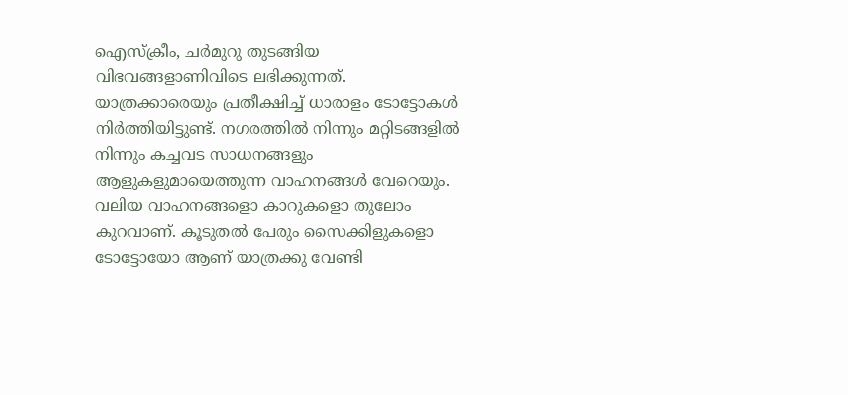ഐസ്ക്രീം, ചർമുറു തുടങ്ങിയ വിഭവങ്ങളാണിവിടെ ലഭിക്കുന്നത്. യാത്രക്കാരെയും പ്രതീക്ഷിച്ച് ധാരാളം ടോട്ടോകൾ നിർത്തിയിട്ടുണ്ട്. നഗരത്തിൽ നിന്നും മറ്റിടങ്ങളിൽ നിന്നും കച്ചവട സാധനങ്ങളും ആളുകളുമായെത്തുന്ന വാഹനങ്ങൾ വേറെയും. വലിയ വാഹനങ്ങളൊ കാറുകളൊ തുലോം കുറവാണ്. കൂടുതൽ പേരും സൈക്കിളുകളൊ ടോട്ടോയോ ആണ് യാത്രക്കു വേണ്ടി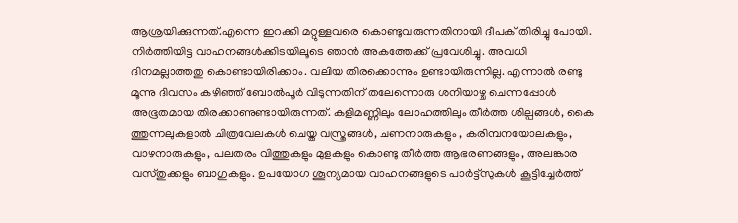ആശ്രയിക്കുന്നത്.എന്നെ ഇറക്കി മറ്റുള്ളവരെ കൊണ്ടുവരുന്നതിനായി ദീപക് തിരിച്ചു പോയി.
നിർത്തിയിട്ട വാഹനങ്ങൾക്കിടയിലൂടെ ഞാൻ അകത്തേക്ക് പ്രവേശിച്ചു. അവധി ദിനമല്ലാത്തതു കൊണ്ടായിരിക്കാം. വലിയ തിരക്കൊന്നും ഉണ്ടായിരുന്നില്ല. എന്നാൽ രണ്ടു മൂന്നു ദിവസം കഴിഞ്ഞ് ബോൽപൂർ വിടുന്നതിന് തലേന്നൊരു ശനിയാഴ്ച ചെന്നപ്പോൾ അഭൂതമായ തിരക്കാണുണ്ടായിരുന്നത്. കളിമണ്ണിലും ലോഹത്തിലും തീർത്ത ശില്പങ്ങൾ, കൈ ത്തുന്നലുകളാൽ ചിത്രവേലകൾ ചെയ്ത വസ്ത്രങ്ങൾ, ചണനാരുകളും , കരിമ്പനയോലകളും, വാഴനാരുകളും, പലതരം വിത്തുകളും മുളകളും കൊണ്ടു തീർത്ത ആഭരണങ്ങളും, അലങ്കാര വസ്തുക്കളും ബാഗുകളും. ഉപയോഗ ശൂന്യമായ വാഹനങ്ങളുടെ പാർട്ട്സുകൾ കൂട്ടിച്ചേർത്ത്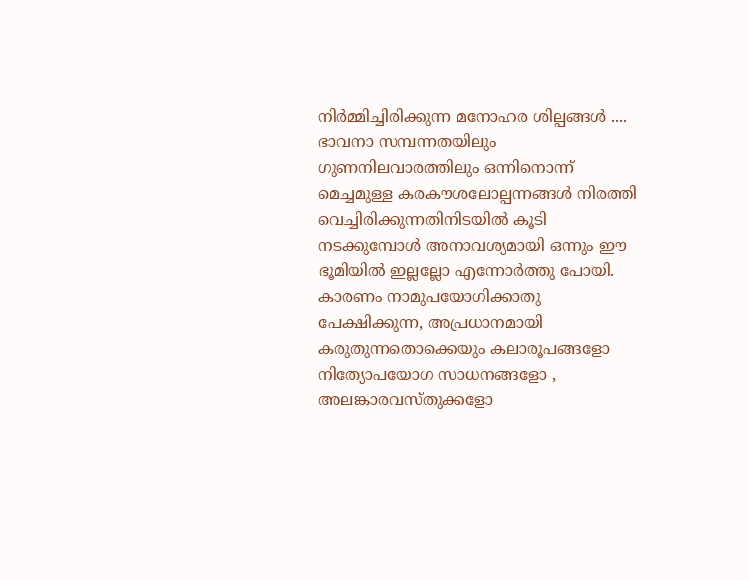നിർമ്മിച്ചിരിക്കുന്ന മനോഹര ശില്പങ്ങൾ .... ഭാവനാ സമ്പന്നതയിലും ഗുണനിലവാരത്തിലും ഒന്നിനൊന്ന് മെച്ചമുള്ള കരകൗശലോല്പന്നങ്ങൾ നിരത്തി വെച്ചിരിക്കുന്നതിനിടയിൽ കൂടി നടക്കുമ്പോൾ അനാവശ്യമായി ഒന്നും ഈ ഭൂമിയിൽ ഇല്ലല്ലോ എന്നോർത്തു പോയി. കാരണം നാമുപയോഗിക്കാതു പേക്ഷിക്കുന്ന, അപ്രധാനമായി കരുതുന്നതൊക്കെയും കലാരൂപങ്ങളോ നിത്യോപയോഗ സാധനങ്ങളോ , അലങ്കാരവസ്തുക്കളോ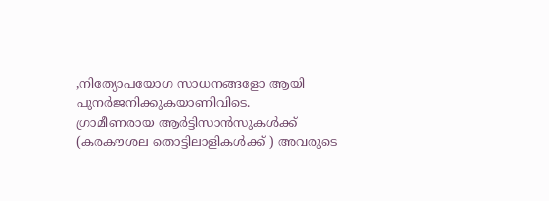,നിത്യോപയോഗ സാധനങ്ങളോ ആയി പുനർജനിക്കുകയാണിവിടെ.
ഗ്രാമീണരായ ആർട്ടിസാൻസുകൾക്ക് (കരകൗശല തൊട്ടിലാളികൾക്ക് ) അവരുടെ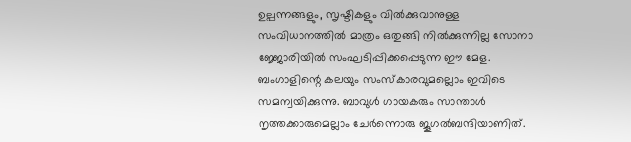ഉല്പന്നങ്ങളും, സൃഷ്ടികളും വിൽക്കുവാനുള്ള സംവിധാനത്തിൽ മാത്രം ഒതുങ്ങി നിൽക്കുന്നില്ല സോനാ ജ്ജോരിയിൽ സംഘടിപ്പിക്കപ്പെടുന്ന ഈ മേള. ബംഗാളിന്റെ കലയും സംസ്കാരവുമല്ലൊം ഇവിടെ സമന്വയിക്കുന്നു. ബാവുൾ ഗായകരും സാന്താൾ നൃത്തക്കാരുമെല്ലാം ചേർന്നൊരു ജൂഗൽബന്ദിയാണിത്.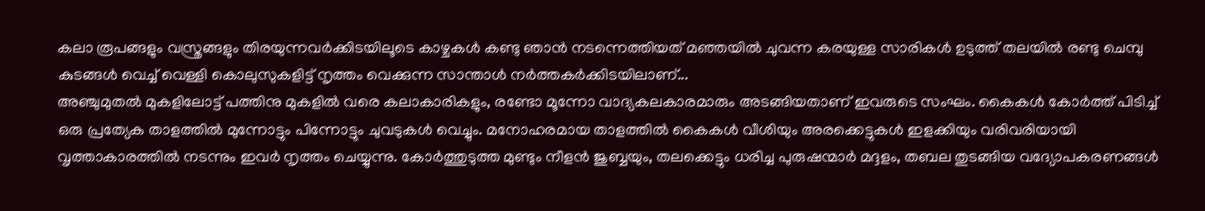കലാ രൂപങ്ങളും വസ്ത്രങ്ങളും തിരയുന്നവർക്കിടയിലൂടെ കാഴ്ചകൾ കണ്ടു ഞാൻ നടന്നെത്തിയത് മഞ്ഞയിൽ ചുവന്ന കരയുള്ള സാരികൾ ഉടുത്ത് തലയിൽ രണ്ടു ചെമ്പു കുടങ്ങൾ വെച്ച് വെള്ളി കൊലുസുകളിട്ട് നൃത്തം വെക്കുന്ന സാന്താൾ നർത്തകർക്കിടയിലാണ്...
അഞ്ചുമുതൽ മുകളിലോട്ട് പത്തിനു മുകളിൽ വരെ കലാകാരികളും, രണ്ടോ മൂന്നോ വാദ്യകലകാരമാരും അടങ്ങിയതാണ് ഇവരുടെ സംഘം. കൈകൾ കോർത്ത് പിടിച്ച് ഒരു പ്രത്യേക താളത്തിൽ മുന്നോട്ടും പിന്നോട്ടും ചുവടുകൾ വെച്ചും. മനോഹരമായ താളത്തിൽ കൈകൾ വീശിയും അരക്കെട്ടുകൾ ഇളക്കിയും വരിവരിയായി വൃത്താകാരത്തിൽ നടന്നും ഇവർ നൃത്തം ചെയ്യുന്നു. കോർത്തുടുത്ത മുണ്ടും നീളൻ ജുബ്ബയും, തലക്കെട്ടും ധരിച്ച പുരുഷന്മാർ മദ്ദളം, തബല തുടങ്ങിയ വദ്യോപകരണങ്ങൾ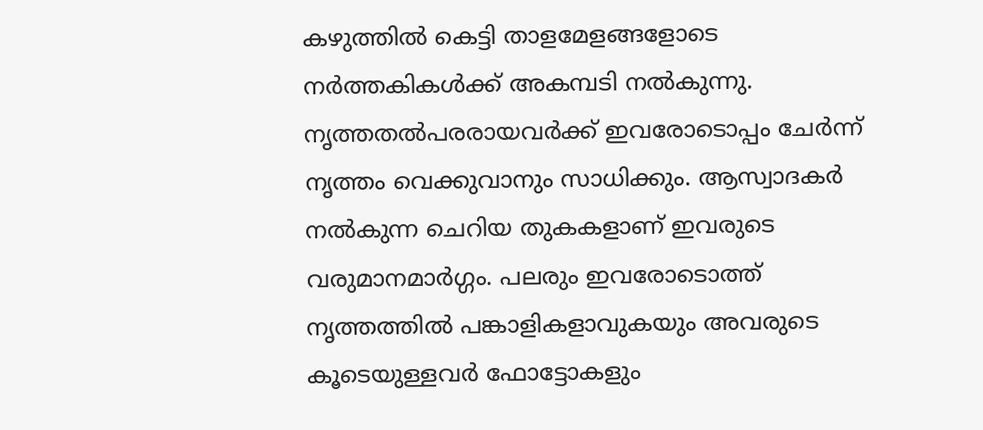കഴുത്തിൽ കെട്ടി താളമേളങ്ങളോടെ നർത്തകികൾക്ക് അകമ്പടി നൽകുന്നു. നൃത്തതൽപരരായവർക്ക് ഇവരോടൊപ്പം ചേർന്ന് നൃത്തം വെക്കുവാനും സാധിക്കും. ആസ്വാദകർ നൽകുന്ന ചെറിയ തുകകളാണ് ഇവരുടെ വരുമാനമാർഗ്ഗം. പലരും ഇവരോടൊത്ത് നൃത്തത്തിൽ പങ്കാളികളാവുകയും അവരുടെ കൂടെയുള്ളവർ ഫോട്ടോകളും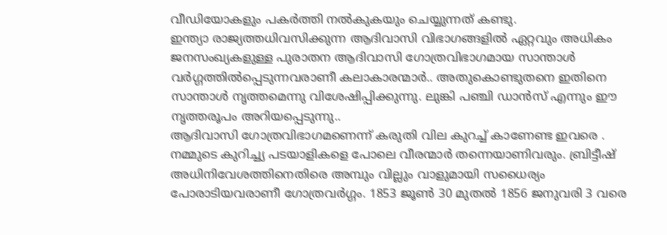വീഡിയോകളും പകർത്തി നൽകുകയും ചെയ്യുന്നത് കണ്ടു.
ഇന്ത്യാ രാജ്യത്തധിവസിക്കുന്ന ആദിവാസി വിഭാഗങ്ങളിൽ ഏറ്റവും അധികം ജനസംഖ്യകളുള്ള പുരാതന ആദിവാസി ഗോത്രവിഭാഗമായ സാന്താൾ വർഗ്ഗത്തിൽപ്പെടുന്നവരാണീ കലാകാരന്മാർ.. അതുകൊണ്ടുതനെ ഇതിനെ സാന്താൾ നൃത്തമെന്നു വിശേഷിപ്പിക്കുന്നു. ലുങ്കി പഞ്ചി ഡാൻസ് എന്നും ഈ നൃത്തരൂപം അറിയപ്പെടുന്നു..
ആദിവാസി ഗോത്രവിഭാഗമണെന്ന് കരുതി വില കുറച്ച് കാണേണ്ട ഇവരെ . നമ്മുടെ കുറിച്ച്യ പടയാളികളെ പോലെ വീരന്മാർ തന്നെയാണിവരും. ബ്രിട്ടീഷ് അധിനിവേശത്തിനെതിരെ അമ്പും വില്ലും വാളുമായി സധൈര്യം പോരാടിയവരാണീ ഗോത്രവർഗ്ഗം. 1853 ജൂൺ 30 മുതൽ 1856 ജനുവരി 3 വരെ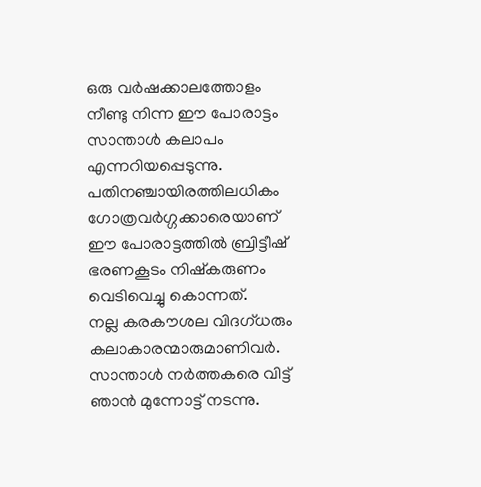ഒരു വർഷക്കാലത്തോളം നീണ്ടു നിന്ന ഈ പോരാട്ടം സാന്താൾ കലാപം എന്നറിയപ്പെടുന്നു. പതിനഞ്ചായിരത്തിലധികം ഗോത്രവർഗ്ഗക്കാരെയാണ് ഈ പോരാട്ടത്തിൽ ബ്രിട്ടീഷ് ഭരണകൂടം നിഷ്കരുണം വെടിവെച്ചു കൊന്നത്.
നല്ല കരകൗശല വിദഗ്ധരും കലാകാരന്മാരുമാണിവർ.
സാന്താൾ നർത്തകരെ വിട്ട് ഞാൻ മുന്നോട്ട് നടന്നു.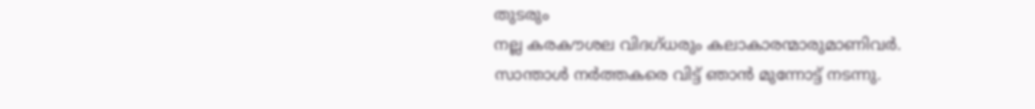തുടരും
നല്ല കരകൗശല വിദഗ്ധരും കലാകാരന്മാരുമാണിവർ.
സാന്താൾ നർത്തകരെ വിട്ട് ഞാൻ മുന്നോട്ട് നടന്നു.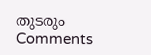തുടരും
Comments